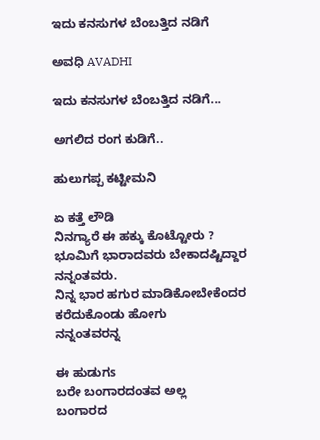ಇದು ಕನಸುಗಳ ಬೆಂಬತ್ತಿದ ನಡಿಗೆ‍

ಅವಧಿ AVADHI

ಇದು ಕನಸುಗಳ ಬೆಂಬತ್ತಿದ ನಡಿಗೆ...

ಅಗಲಿದ ರಂಗ ಕುಡಿಗೆ..

ಹುಲುಗಪ್ಪ ಕಟ್ಟೀಮನಿ

ಏ ಕತ್ತೆ ಲೌಡಿ
ನಿನಗ್ಯಾರೆ ಈ ಹಕ್ಕು ಕೊಟ್ಟೋರು ?
ಭೂಮಿಗೆ ಭಾರಾದವರು ಬೇಕಾದಷ್ಟಿದ್ದಾರ ನನ್ನಂತವರು.
ನಿನ್ನ ಭಾರ ಹಗುರ ಮಾಡಿಕೋಬೇಕೆಂದರ ಕರೆದುಕೊಂಡು ಹೋಗು
ನನ್ನಂತವರನ್ನ

ಈ ಹುಡುಗs
ಬರೇ ಬಂಗಾರದಂತವ ಅಲ್ಲ
ಬಂಗಾರದ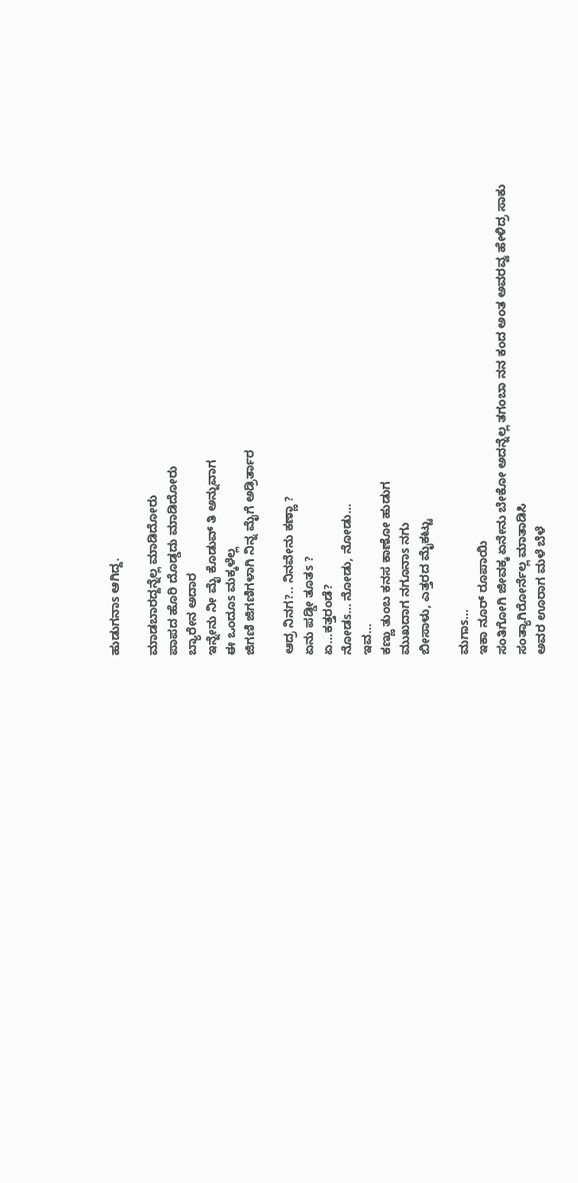ಹುಡುಗನಾs ಆಗಿದ್ದ.

ಮಾಡಬಾರದ್ದನ್ನೆಲ್ಲ ಮಾಡಿದೋರು
ಪಾಪದ ಹೊರಿ ದೊಡ್ಡದು ಮಾಡಿದೋರು
ಬ್ಯಾರೇನ ಅದಾರ
ಇನ್ನೇನು ನೀ ಮೈ ಕೊಡುವ್ ತಿ ಅನ್ನುವಾಗ
ಈ ಒಂದೂs ಮಕ್ಕಳೆಲ್ಲ
ಜಿಗಣಿ ಜಿಗಣಿಗಳಾಗಿ ನಿನ್ನ ಮೈಗೆ ಅಡ್ರಿರ್ತಾರ

ಆದ್ರ ನಿನಗ?.. ನಿನವೇನು ಕಣ್ಣಾ ?
ಏನು ಪಡ್ಡೀ ತೂತs ?
ಏ…ಕತ್ತರಂಡೆ?
ನೋಡs… ನೋಡು, ನೋಡು…
ಇವ…
ಕಣ್ಣು ತುಂಬ ಕನಸ ಕಾಣೋ ಹುಡುಗ
ಮುಖದಾಗ ನಗೂನಾs ನಗು
ಬೀಸಾಳು, ಎತ್ತರದ ಮೈಕಟ್ಟು

ಮಗಾs…
ಇಕಾ ನೂರ್ ರೂಪಾಯಿ
ಸಂತಿಗೋಗಿ ಜೀವಕ್ಕ ಏನೇನು ಬೇಕೋ ಅದನ್ನೆಲ್ಲ ತಗಂಬಾ ನನ ಕಂದ ಅಂತ ಅವರವ್ವ ಹೇಳಿದ್ರ ಸಾಕು
ಸಂತ್ಯಾಗಿರೋರ್ನೆಲ್ಲ ಮಾತಾಡಿಸಿ
ಅವರ ಊರಾಗ ಮಳೆ ಬೆಳೆ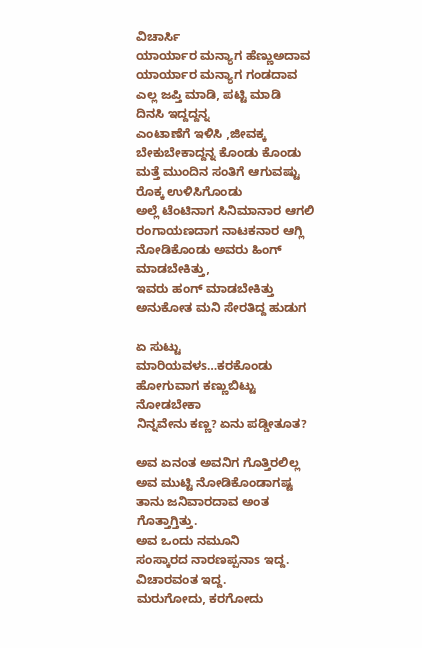ವಿಚಾರ್ಸಿ
ಯಾರ್ಯಾರ ಮನ್ಯಾಗ ಹೆಣ್ಣುಅದಾವ
ಯಾರ್ಯಾರ ಮನ್ಯಾಗ ಗಂಡದಾವ
ಎಲ್ಲ ಜಪ್ತಿ ಮಾಡಿ, ಪಟ್ಟಿ ಮಾಡಿ
ದಿನಸಿ ಇದ್ದದ್ದನ್ನ
ಎಂಟಾಣೆಗೆ ಇಳಿಸಿ ,ಜೀವಕ್ಕ ಬೇಕುಬೇಕಾದ್ದನ್ನ ಕೊಂಡು ಕೊಂಡು ಮತ್ತೆ ಮುಂದಿನ ಸಂತಿಗೆ ಆಗುವಷ್ಟು ರೊಕ್ಕ ಉಳಿಸಿಗೊಂಡು
ಅಲ್ಲೆ ಟೆಂಟಿನಾಗ ಸಿನಿಮಾನಾರ ಆಗಲಿ
ರಂಗಾಯಣದಾಗ ನಾಟಕನಾರ ಆಗ್ಲಿ
ನೋಡಿಕೊಂಡು ಅವರು ಹಿಂಗ್ ಮಾಡಬೇಕಿತ್ತು,
ಇವರು ಹಂಗ್ ಮಾಡಬೇಕಿತ್ತು ಅನುಕೋತ ಮನಿ ಸೇರತಿದ್ದ ಹುಡುಗ

ಏ ಸುಟ್ಟು ಮಾರಿಯವಳs…ಕರಕೊಂಡು ಹೋಗುವಾಗ ಕಣ್ಣುಬಿಟ್ಟು ನೋಡಬೇಕಾ
ನಿನ್ನವೇನು ಕಣ್ಣ? ಏನು ಪಡ್ಡೀತೂತ?

ಅವ ಏನಂತ ಅವನಿಗ ಗೊತ್ತಿರಲಿಲ್ಲ
ಅವ ಮುಟ್ಟಿ ನೋಡಿಕೊಂಡಾಗಷ್ಟ ತಾನು ಜನಿವಾರದಾವ ಅಂತ ಗೊತ್ತಾಗ್ತಿತ್ತು.
ಅವ ಒಂದು ನಮೂನಿ
ಸಂಸ್ಕಾರದ ನಾರಣಪ್ಪನಾs ಇದ್ದ.
ವಿಚಾರವಂತ ಇದ್ದ.
ಮರುಗೋದು, ಕರಗೋದು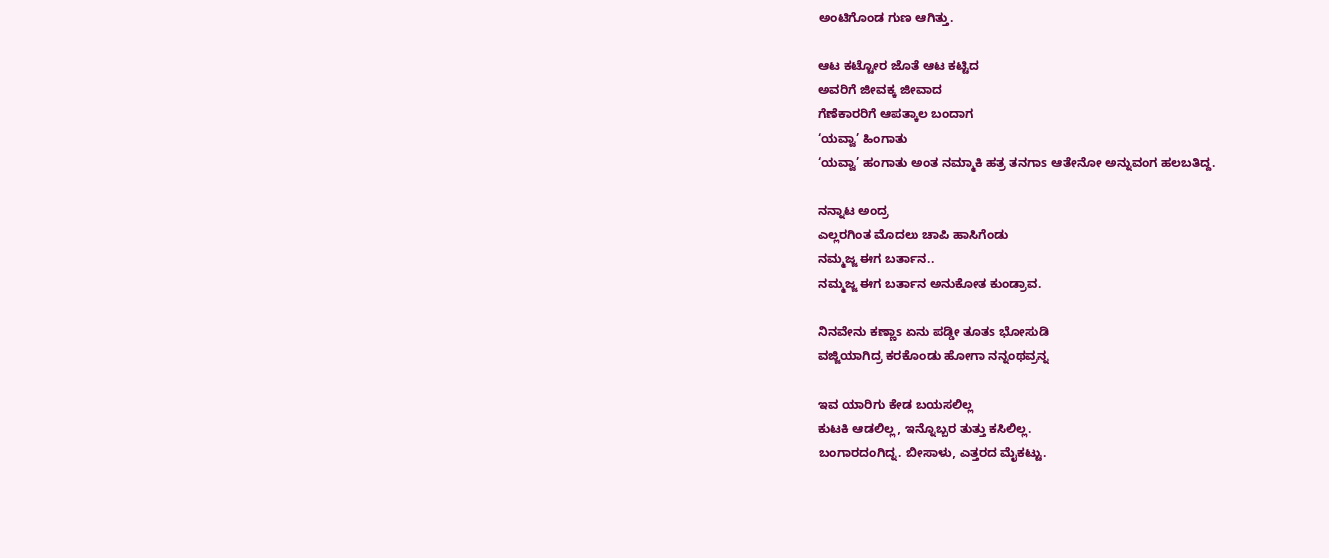ಅಂಟಿಗೊಂಡ ಗುಣ ಆಗಿತ್ತು.

ಆಟ ಕಟ್ಟೋರ ಜೊತೆ ಆಟ ಕಟ್ಟಿದ
ಅವರಿಗೆ ಜೀವಕ್ಕ ಜೀವಾದ
ಗೆಣೆಕಾರರಿಗೆ ಆಪತ್ಕಾಲ ಬಂದಾಗ
‘ಯವ್ವಾ’ ಹಿಂಗಾತು
‘ಯವ್ವಾ’ ಹಂಗಾತು ಅಂತ ನಮ್ಮಾಕಿ ಹತ್ರ ತನಗಾs ಆತೇನೋ ಅನ್ನುವಂಗ ಹಲಬತಿದ್ದ.

ನನ್ನಾಟ ಅಂದ್ರ
ಎಲ್ಲರಗಿಂತ ಮೊದಲು ಚಾಪಿ ಹಾಸಿಗೆಂಡು
ನಮ್ಮಜ್ಜ ಈಗ ಬರ್ತಾನ..
ನಮ್ಮಜ್ಜ ಈಗ ಬರ್ತಾನ ಅನುಕೋತ ಕುಂಡ್ರಾವ.

ನಿನವೇನು ಕಣ್ಣಾs ಏನು ಪಡ್ಡೀ ತೂತs ಭೋಸುಡಿ
ವಜ್ಜಿಯಾಗಿದ್ರ ಕರಕೊಂಡು ಹೋಗಾ ನನ್ನಂಥವ್ರನ್ನ

ಇವ ಯಾರಿಗು ಕೇಡ ಬಯಸಲಿಲ್ಲ
ಕುಟಕಿ ಆಡಲಿಲ್ಲ, ಇನ್ನೊಬ್ಬರ ತುತ್ತು ಕಸಿಲಿಲ್ಲ.
ಬಂಗಾರದಂಗಿದ್ನ. ಬೀಸಾಳು, ಎತ್ತರದ ಮೈಕಟ್ಟು.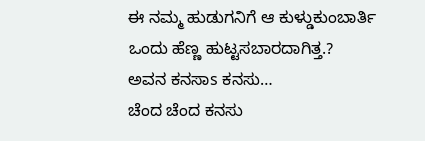ಈ ನಮ್ಮ ಹುಡುಗನಿಗೆ ಆ ಕುಳ್ಡುಕುಂಬಾರ್ತಿ
ಒಂದು ಹೆಣ್ಣ ಹುಟ್ಟಸಬಾರದಾಗಿತ್ತ.?
ಅವನ ಕನಸಾs ಕನಸು…
ಚೆಂದ ಚೆಂದ ಕನಸು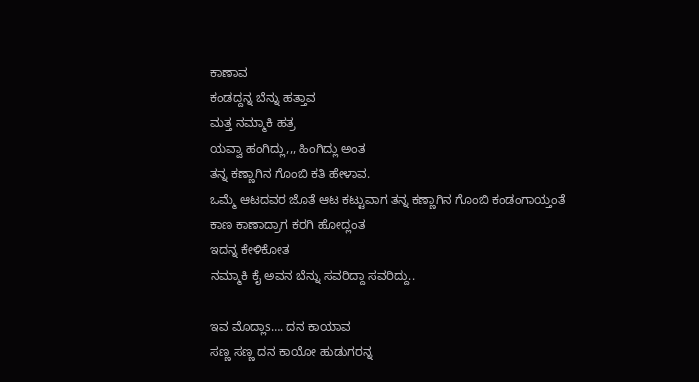ಕಾಣಾವ
ಕಂಡದ್ದನ್ನ ಬೆನ್ನು ಹತ್ತಾವ
ಮತ್ತ ನಮ್ಮಾಕಿ ಹತ್ರ
ಯವ್ವಾ ಹಂಗಿದ್ಲು,,, ಹಿಂಗಿದ್ಲು ಅಂತ
ತನ್ನ ಕಣ್ಣಾಗಿನ ಗೊಂಬಿ ಕತಿ ಹೇಳಾವ.
ಒಮ್ಮೆ ಆಟದವರ ಜೊತೆ ಆಟ ಕಟ್ಟುವಾಗ ತನ್ನ ಕಣ್ಣಾಗಿನ ಗೊಂಬಿ ಕಂಡಂಗಾಯ್ತಂತೆ
ಕಾಣ ಕಾಣಾದ್ರಾಗ ಕರಗಿ ಹೋದ್ಲಂತ
ಇದನ್ನ ಕೇಳಿಕೋತ
ನಮ್ಮಾಕಿ ಕೈ ಅವನ ಬೆನ್ನು ಸವರಿದ್ದಾ ಸವರಿದ್ದು..

ಇವ ಮೊದ್ಲಾs…. ದನ ಕಾಯಾವ
ಸಣ್ಣ ಸಣ್ಣ ದನ ಕಾಯೋ ಹುಡುಗರನ್ನ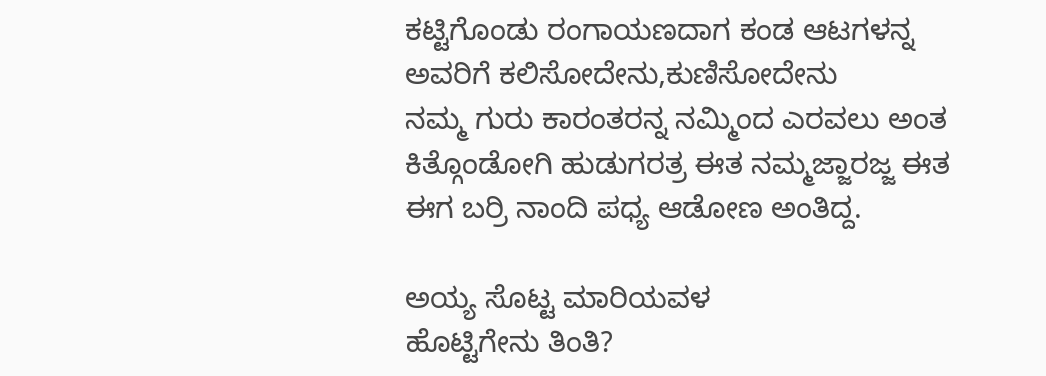ಕಟ್ಟಿಗೊಂಡು ರಂಗಾಯಣದಾಗ ಕಂಡ ಆಟಗಳನ್ನ ಅವರಿಗೆ ಕಲಿಸೋದೇನು,ಕುಣಿಸೋದೇನು
ನಮ್ಮ ಗುರು ಕಾರಂತರನ್ನ ನಮ್ಮಿಂದ ಎರವಲು ಅಂತ ಕಿತ್ಗೊಂಡೋಗಿ ಹುಡುಗರತ್ರ ಈತ ನಮ್ಮಜ್ಜಾರಜ್ಜ ಈತ ಈಗ ಬರ್ರಿ ನಾಂದಿ ಪಧ್ಯ ಆಡೋಣ ಅಂತಿದ್ದ.

ಅಯ್ಯ ಸೊಟ್ಟ ಮಾರಿಯವಳ
ಹೊಟ್ಟಿಗೇನು ತಿಂತಿ?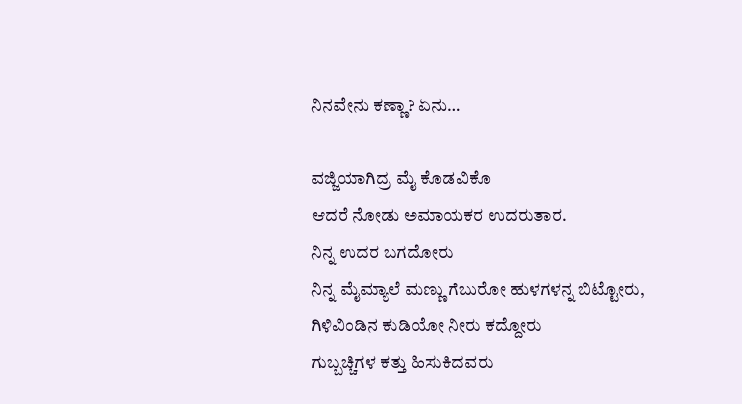ನಿನವೇನು ಕಣ್ಣಾ? ಏನು…

ವಜ್ಜಿಯಾಗಿದ್ರ ಮೈ ಕೊಡವಿಕೊ
ಆದರೆ ನೋಡು ಅಮಾಯಕರ ಉದರುತಾರ.
ನಿನ್ನ ಉದರ ಬಗದೋರು
ನಿನ್ನ ಮೈಮ್ಯಾಲೆ ಮಣ್ಣು ಗೆಬುರೋ ಹುಳಗಳನ್ನ ಬಿಟ್ಟೋರು, ಗಿಳಿವಿಂಡಿನ ಕುಡಿಯೋ ನೀರು ಕದ್ದೋರು
ಗುಬ್ಬಚ್ಚಿಗಳ ಕತ್ತು ಹಿಸುಕಿದವರು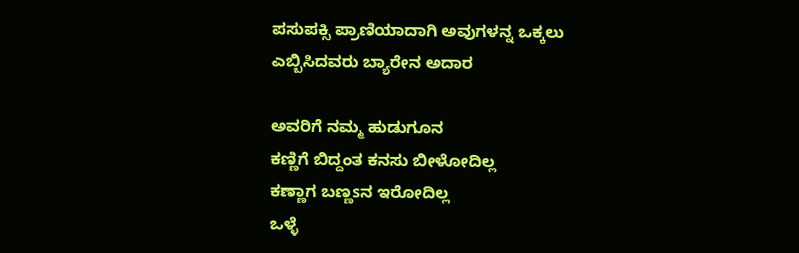ಪಸುಪಕ್ಸಿ ಪ್ರಾಣಿಯಾದಾಗಿ ಅವುಗಳನ್ನ ಒಕ್ಕಲು ಎಬ್ಬಿಸಿದವರು ಬ್ಯಾರೇನ ಅದಾರ

ಅವರಿಗೆ ನಮ್ಮ ಹುಡುಗೂನ
ಕಣ್ಣಿಗೆ ಬಿದ್ದಂತ ಕನಸು ಬೀಳೋದಿಲ್ಲ
ಕಣ್ಣಾಗ ಬಣ್ಣsನ ಇರೋದಿಲ್ಲ
ಒಳ್ಳೆ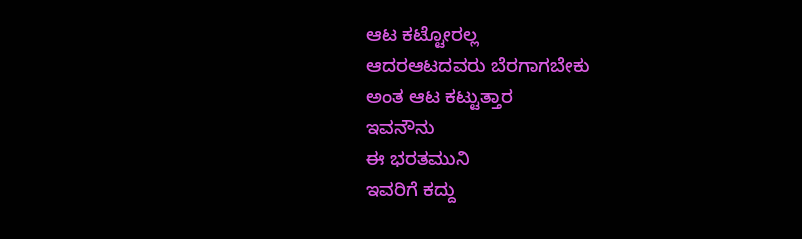ಆಟ ಕಟ್ಟೋರಲ್ಲ
ಆದರಆಟದವರು ಬೆರಗಾಗಬೇಕು
ಅಂತ ಆಟ ಕಟ್ಟುತ್ತಾರ
ಇವನೌನು
ಈ ಭರತಮುನಿ
ಇವರಿಗೆ ಕದ್ದು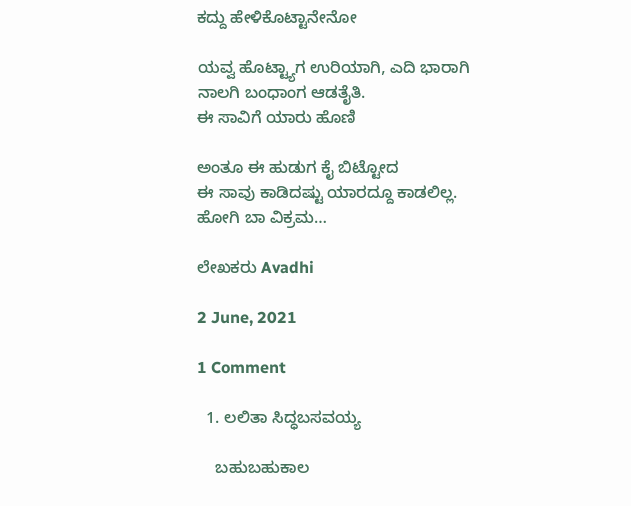ಕದ್ದು ಹೇಳಿಕೊಟ್ಟಾನೇನೋ

ಯವ್ವ ಹೊಟ್ಟ್ಯಾಗ ಉರಿಯಾಗಿ, ಎದಿ ಭಾರಾಗಿ
ನಾಲಗಿ ಬಂಧಾಂಗ ಆಡತೈತಿ.
ಈ ಸಾವಿಗೆ ಯಾರು ಹೊಣಿ

ಅಂತೂ ಈ ಹುಡುಗ ಕೈ ಬಿಟ್ಟೋದ
ಈ ಸಾವು ಕಾಡಿದಷ್ಟು ಯಾರದ್ದೂ ಕಾಡಲಿಲ್ಲ.
ಹೋಗಿ ಬಾ ವಿಕ್ರಮ…

ಲೇಖಕರು Avadhi

2 June, 2021

1 Comment

  1. ಲಲಿತಾ ಸಿದ್ಧಬಸವಯ್ಯ

    ಬಹುಬಹುಕಾಲ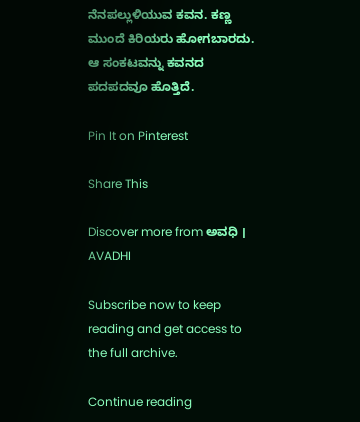ನೆನಪಲ್ಲುಳಿಯುವ ಕವನ. ಕಣ್ಣ ಮುಂದೆ ಕಿರಿಯರು ಹೋಗಬಾರದು. ಆ ಸಂಕಟವನ್ನು ಕವನದ ಪದಪದವೂ ಹೊತ್ತಿದೆ.

Pin It on Pinterest

Share This

Discover more from ಅವಧಿ । AVADHI

Subscribe now to keep reading and get access to the full archive.

Continue reading